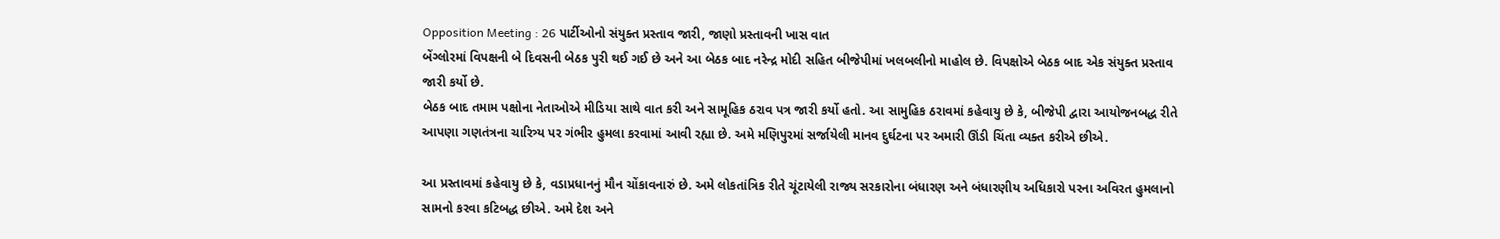Opposition Meeting : 26 પાર્ટીઓનો સંયુક્ત પ્રસ્તાવ જારી, જાણો પ્રસ્તાવની ખાસ વાત
બેંગ્લોરમાં વિપક્ષની બે દિવસની બેઠક પુરી થઈ ગઈ છે અને આ બેઠક બાદ નરેન્દ્ર મોદી સહિત બીજેપીમાં ખલબલીનો માહોલ છે. વિપક્ષોએ બેઠક બાદ એક સંયુક્ત પ્રસ્તાવ જારી કર્યો છે.
બેઠક બાદ તમામ પક્ષોના નેતાઓએ મીડિયા સાથે વાત કરી અને સામૂહિક ઠરાવ પત્ર જારી કર્યો હતો. આ સામુહિક ઠરાવમાં કહેવાયુ છે કે, બીજેપી દ્વારા આયોજનબદ્ધ રીતે આપણા ગણતંત્રના ચારિત્ર્ય પર ગંભીર હુમલા કરવામાં આવી રહ્યા છે. અમે મણિપુરમાં સર્જાયેલી માનવ દુર્ઘટના પર અમારી ઊંડી ચિંતા વ્યક્ત કરીએ છીએ.

આ પ્રસ્તાવમાં કહેવાયુ છે કે, વડાપ્રધાનનું મૌન ચોંકાવનારું છે. અમે લોકતાંત્રિક રીતે ચૂંટાયેલી રાજ્ય સરકારોના બંધારણ અને બંધારણીય અધિકારો પરના અવિરત હુમલાનો સામનો કરવા કટિબદ્ધ છીએ. અમે દેશ અને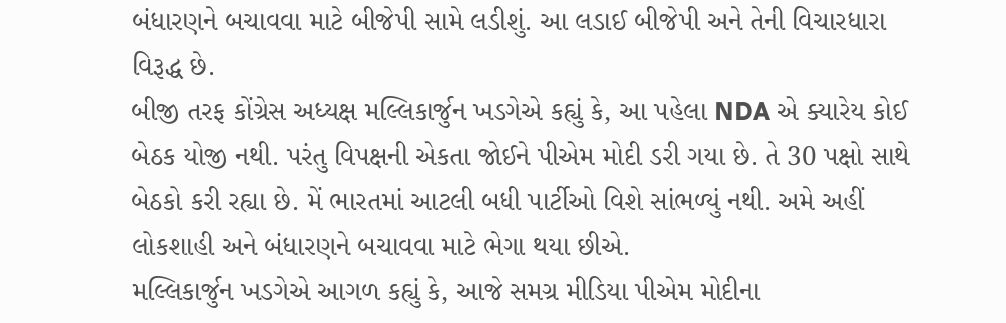બંધારણને બચાવવા માટે બીજેપી સામે લડીશું. આ લડાઈ બીજેપી અને તેની વિચારધારા વિરૂદ્ધ છે.
બીજી તરફ કોંગ્રેસ અધ્યક્ષ મલ્લિકાર્જુન ખડગેએ કહ્યું કે, આ પહેલા NDA એ ક્યારેય કોઈ બેઠક યોજી નથી. પરંતુ વિપક્ષની એકતા જોઈને પીએમ મોદી ડરી ગયા છે. તે 30 પક્ષો સાથે બેઠકો કરી રહ્યા છે. મેં ભારતમાં આટલી બધી પાર્ટીઓ વિશે સાંભળ્યું નથી. અમે અહીં લોકશાહી અને બંધારણને બચાવવા માટે ભેગા થયા છીએ.
મલ્લિકાર્જુન ખડગેએ આગળ કહ્યું કે, આજે સમગ્ર મીડિયા પીએમ મોદીના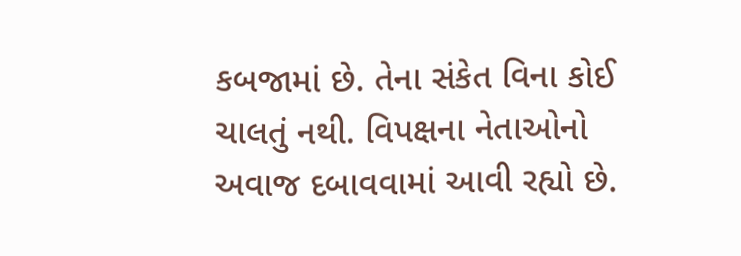કબજામાં છે. તેના સંકેત વિના કોઈ ચાલતું નથી. વિપક્ષના નેતાઓનો અવાજ દબાવવામાં આવી રહ્યો છે.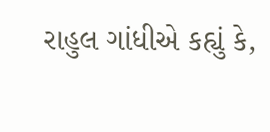રાહુલ ગાંધીએ કહ્યું કે,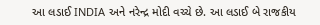આ લડાઈ INDIA અને નરેન્દ્ર મોદી વચ્ચે છે. આ લડાઈ બે રાજકીય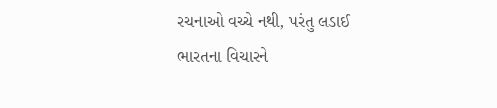રચનાઓ વચ્ચે નથી, પરંતુ લડાઈ ભારતના વિચારને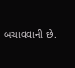બચાવવાની છે.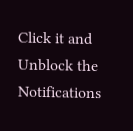Click it and Unblock the Notifications